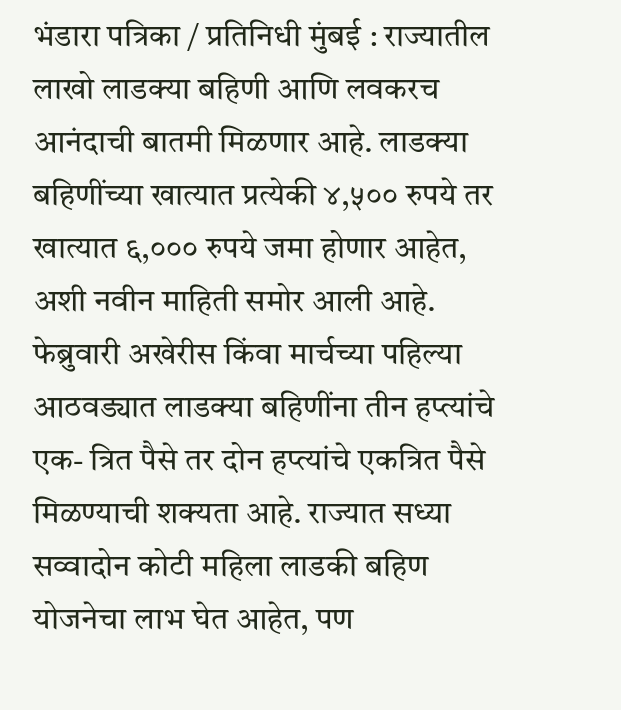भंडारा पत्रिका / प्रतिनिधी मुंबई : राज्यातील लाखो लाडक्या बहिणी आणि लवकरच आनंदाची बातमी मिळणार आहे. लाडक्या बहिणींच्या खात्यात प्रत्येकी ४,५०० रुपये तर खात्यात ६,००० रुपये जमा होणार आहेत, अशी नवीन माहिती समोर आली आहे. फेब्रुवारी अखेरीस किंवा मार्चच्या पहिल्या आठवड्यात लाडक्या बहिणींना तीन हप्त्यांचे एक- त्रित पैसे तर दोन हप्त्यांचे एकत्रित पैसे मिळण्याची शक्यता आहे. राज्यात सध्या सव्वादोन कोटी महिला लाडकी बहिण योजनेचा लाभ घेत आहेत, पण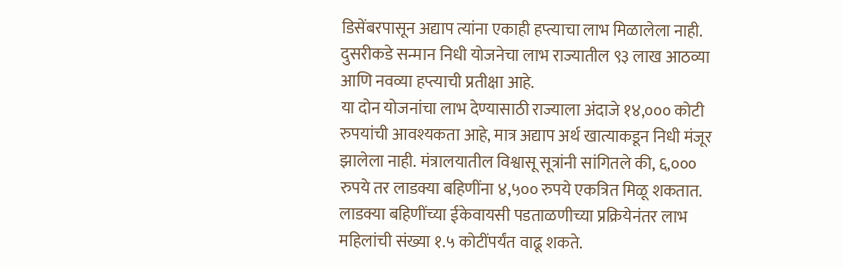डिसेंबरपासून अद्याप त्यांना एकाही हप्त्याचा लाभ मिळालेला नाही. दुसरीकडे सन्मान निधी योजनेचा लाभ राज्यातील ९३ लाख आठव्या आणि नवव्या हप्त्याची प्रतीक्षा आहे.
या दोन योजनांचा लाभ देण्यासाठी राज्याला अंदाजे १४,००० कोटी रुपयांची आवश्यकता आहे, मात्र अद्याप अर्थ खात्याकडून निधी मंजूर झालेला नाही. मंत्रालयातील विश्वासू सूत्रांनी सांगितले की, ६,००० रुपये तर लाडक्या बहिणींना ४,५०० रुपये एकत्रित मिळू शकतात. लाडक्या बहिणींच्या ईकेवायसी पडताळणीच्या प्रक्रियेनंतर लाभ महिलांची संख्या १.५ कोटींपर्यंत वाढू शकते.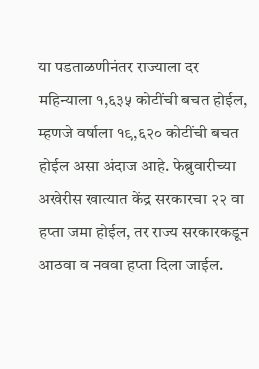या पडताळणीनंतर राज्याला दर महिन्याला १,६३५ कोटींची बचत होईल, म्हणजे वर्षाला १९,६२० कोटींची बचत होईल असा अंदाज आहे. फेब्रुवारीच्या अखेरीस खात्यात केंद्र सरकारचा २२ वा हप्ता जमा होईल, तर राज्य सरकारकडून आठवा व नववा हप्ता दिला जाईल.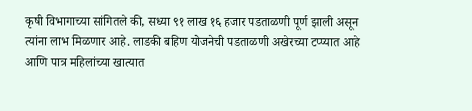कृषी विभागाच्या सांगितले की, सध्या ९१ लाख १६ हजार पडताळणी पूर्ण झाली असून त्यांना लाभ मिळणार आहे. लाडकी बहिण योजनेची पडताळणी अखेरच्या टप्प्यात आहे आणि पात्र महिलांच्या खात्यात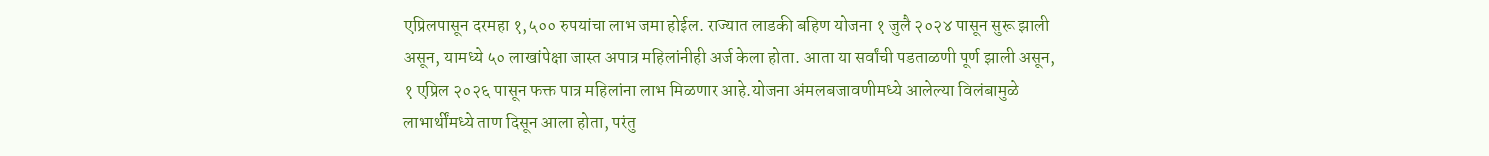एप्रिलपासून दरमहा १,५०० रुपयांचा लाभ जमा होईल. राज्यात लाडकी बहिण योजना १ जुलै २०२४ पासून सुरू झाली असून, यामध्ये ५० लाखांपेक्षा जास्त अपात्र महिलांनीही अर्ज केला होता. आता या सर्वांची पडताळणी पूर्ण झाली असून, १ एप्रिल २०२६ पासून फक्त पात्र महिलांना लाभ मिळणार आहे.योजना अंमलबजावणीमध्ये आलेल्या विलंबामुळे लाभार्थींमध्ये ताण दिसून आला होता, परंतु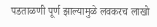पडताळणी पूर्ण झाल्यामुळे लवकरच लाखो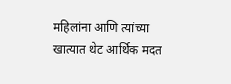महिलांना आणि त्यांच्या खात्यात थेट आर्थिक मदत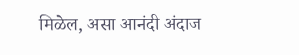मिळेल, असा आनंदी अंदाज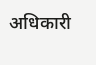अधिकारी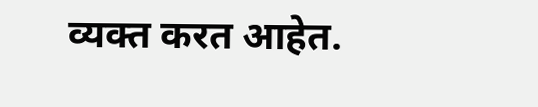व्यक्त करत आहेत.